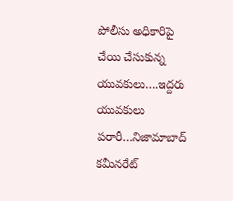పోలీసు అధికారిపై చేయి చేసుకున్న యువకులు….ఇద్దరు యువకులు పరారీ…నిజామాబాద్ కమీనరేట్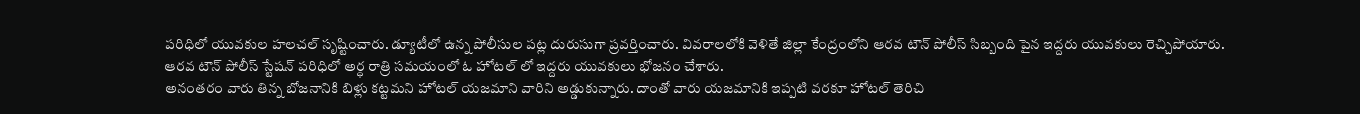పరిధిలో యువకుల హలచల్ సృష్టించారు. డ్యూటీలో ఉన్న పోలీసుల పట్ల దురుసుగా ప్రవర్తించారు. వివరాలలోకి వెళితే జిల్లా కేంద్రంలోని ఆరవ టౌన్ పోలీస్ సిబ్బంది పైన ఇద్దరు యువకులు రెచ్చిపోయారు.
ఆరవ టౌన్ పోలీస్ స్టేషన్ పరిధిలో అర్ధ రాత్రి సమయంలో ఓ హోటల్ లో ఇద్దరు యువకులు భోజనం చేశారు.
అనంతరం వారు తిన్న బోజనానికి బిళ్లు కట్టమని హోటల్ యజమాని వారిని అడ్డుకున్నారు. దాంతో వారు యజమానికి ఇప్పటి వరకూ హోటల్ తెరిచి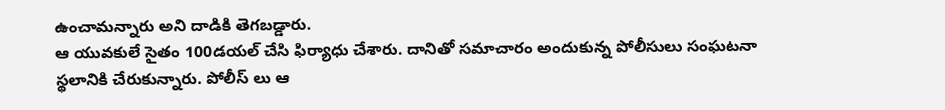ఉంచామన్నారు అని దాడికి తెగబడ్డారు.
ఆ యువకులే సైతం 100డయల్ చేసి ఫిర్యాధు చేశారు. దానితో సమాచారం అందుకున్న పోలీసులు సంఘటనా స్థలానికి చేరుకున్నారు. పోలీస్ లు ఆ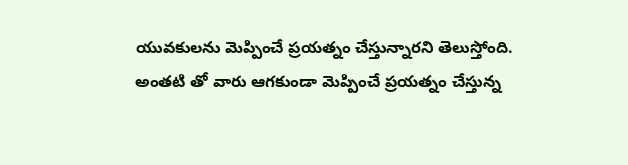యువకులను మెప్పించే ప్రయత్నం చేస్తున్నారని తెలుస్తోంది.
అంతటి తో వారు ఆగకుండా మెప్పించే ప్రయత్నం చేస్తున్న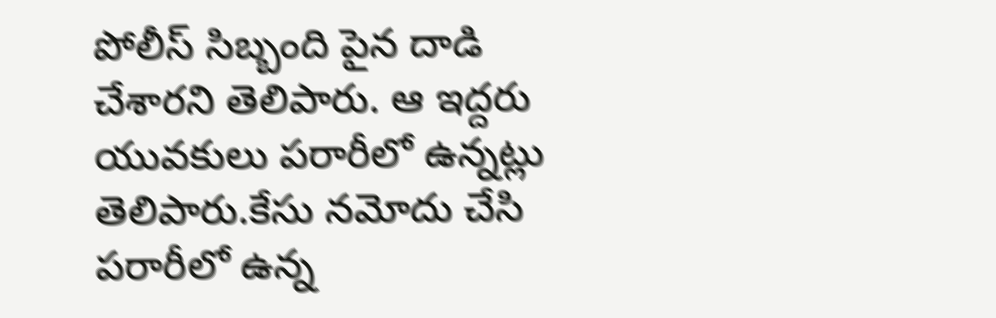పోలీస్ సిబ్బంది పైన దాడి చేశారని తెలిపారు. ఆ ఇద్దరు యువకులు పరారీలో ఉన్నట్లు తెలిపారు.కేసు నమోదు చేసి పరారీలో ఉన్న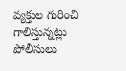వ్యక్తుల గురించి గాలిస్తున్నట్లు పోలీసులు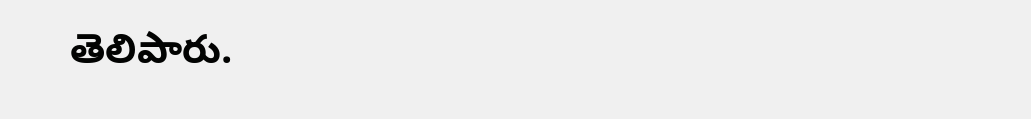తెలిపారు.